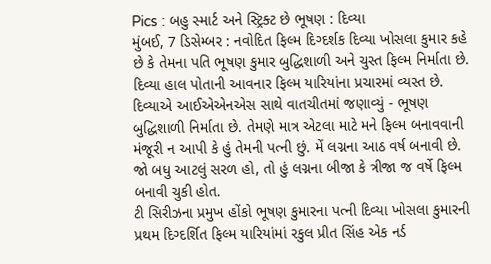Pics : બહુ સ્માર્ટ અને સ્ટ્રિક્ટ છે ભૂષણ : દિવ્યા
મુંબઈ, 7 ડિસેમ્બર : નવોદિત ફિલ્મ દિગ્દર્શક દિવ્યા ખોસલા કુમાર કહે છે કે તેમના પતિ ભૂષણ કુમાર બુદ્ધિશાળી અને ચુસ્ત ફિલ્મ નિર્માતા છે. દિવ્યા હાલ પોતાની આવનાર ફિલ્મ યારિયાંના પ્રચારમાં વ્યસ્ત છે.
દિવ્યાએ આઈએએનએસ સાથે વાતચીતમાં જણાવ્યું - ભૂષણ બુદ્ધિશાળી નિર્માતા છે. તેમણે માત્ર એટલા માટે મને ફિલ્મ બનાવવાની મંજૂરી ન આપી કે હું તેમની પત્ની છું. મેં લગ્નના આઠ વર્ષ બનાવી છે. જો બધુ આટલું સરળ હો, તો હું લગ્નના બીજા કે ત્રીજા જ વર્ષે ફિલ્મ બનાવી ચુકી હોત.
ટી સિરીઝના પ્રમુખ હોંકો ભૂષણ કુમારના પત્ની દિવ્યા ખોસલા કુમારની પ્રથમ દિગ્દર્શિત ફિલ્મ યારિયાંમાં રકુલ પ્રીત સિંહ એક નર્ડ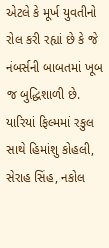એટલે કે મૂર્ખ યુવતીનો રોલ કરી રહ્યાં છે કે જે નંબર્સની બાબતમાં ખૂબ જ બુદ્ધિશાળી છે. યારિયાં ફિલ્મમાં રકુલ સાથે હિમાંશુ કોહલી, સેરાહ સિંહ, નકોલ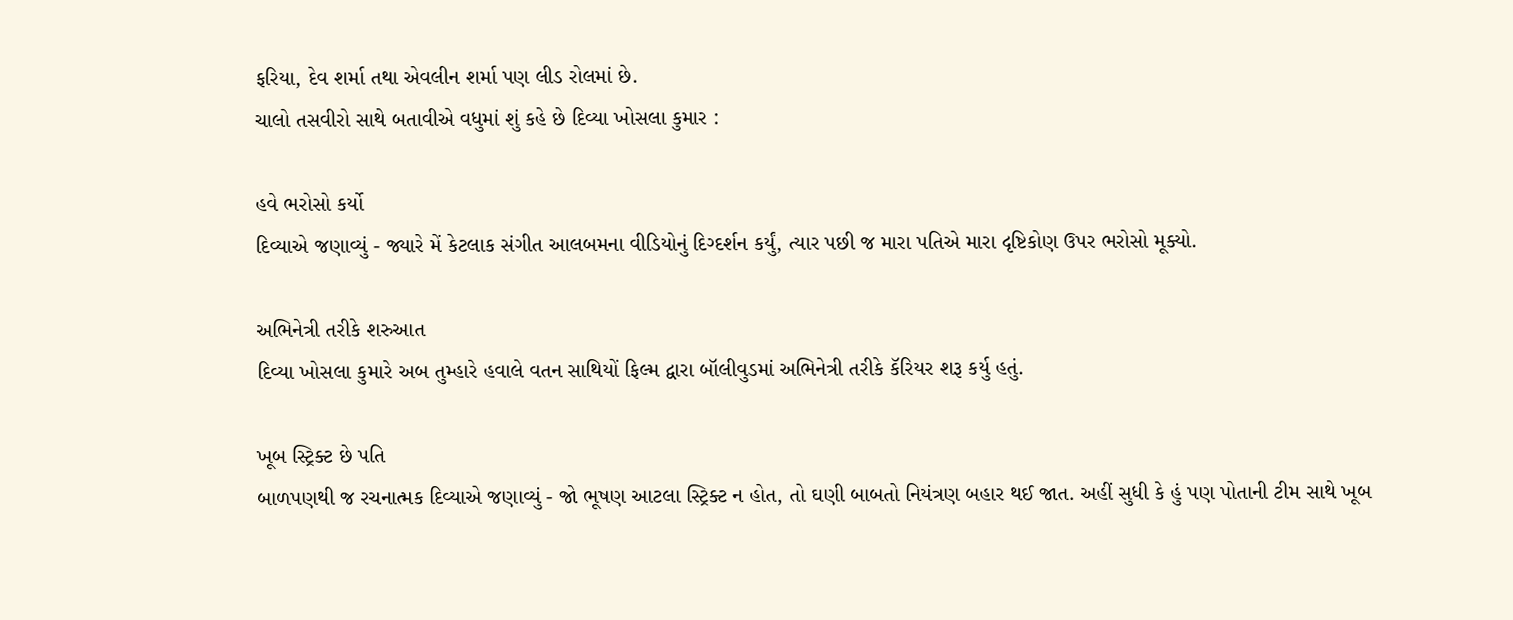ફરિયા, દેવ શર્મા તથા એવલીન શર્મા પણ લીડ રોલમાં છે.
ચાલો તસવીરો સાથે બતાવીએ વધુમાં શું કહે છે દિવ્યા ખોસલા કુમાર :

હવે ભરોસો કર્યો
દિવ્યાએ જણાવ્યું - જ્યારે મેં કેટલાક સંગીત આલબમના વીડિયોનું દિગ્દર્શન કર્યું, ત્યાર પછી જ મારા પતિએ મારા દૃષ્ટિકોણ ઉપર ભરોસો મૂક્યો.

અભિનેત્રી તરીકે શરુઆત
દિવ્યા ખોસલા કુમારે અબ તુમ્હારે હવાલે વતન સાથિયોં ફિલ્મ દ્વારા બૉલીવુડમાં અભિનેત્રી તરીકે કૅરિયર શરૂ કર્યુ હતું.

ખૂબ સ્ટ્રિક્ટ છે પતિ
બાળપણથી જ રચનાત્મક દિવ્યાએ જણાવ્યું - જો ભૂષણ આટલા સ્ટ્રિક્ટ ન હોત, તો ઘણી બાબતો નિયંત્રણ બહાર થઈ જાત. અહીં સુધી કે હું પણ પોતાની ટીમ સાથે ખૂબ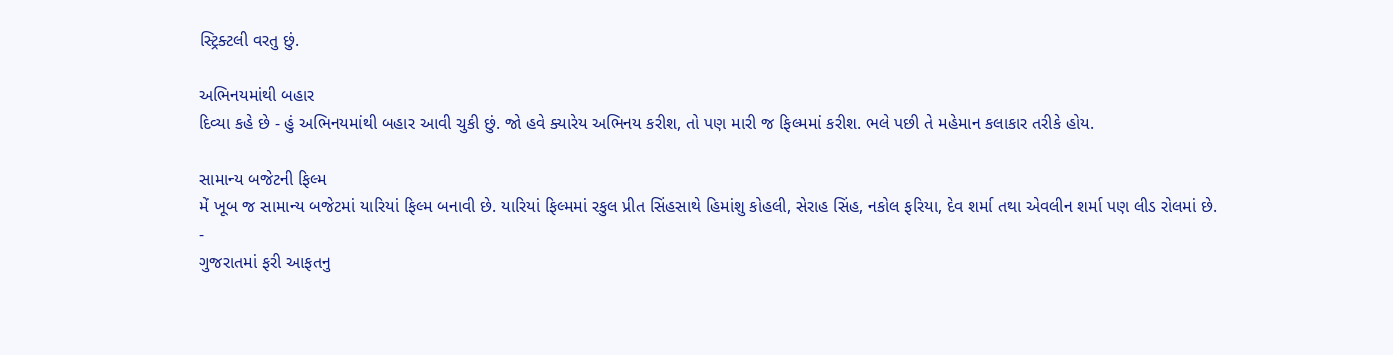સ્ટ્રિક્ટલી વરતુ છું.

અભિનયમાંથી બહાર
દિવ્યા કહે છે - હું અભિનયમાંથી બહાર આવી ચુકી છું. જો હવે ક્યારેય અભિનય કરીશ, તો પણ મારી જ ફિલ્મમાં કરીશ. ભલે પછી તે મહેમાન કલાકાર તરીકે હોય.

સામાન્ય બજેટની ફિલ્મ
મેં ખૂબ જ સામાન્ય બજેટમાં યારિયાં ફિલ્મ બનાવી છે. યારિયાં ફિલ્મમાં રકુલ પ્રીત સિંહસાથે હિમાંશુ કોહલી, સેરાહ સિંહ, નકોલ ફરિયા, દેવ શર્મા તથા એવલીન શર્મા પણ લીડ રોલમાં છે.
-
ગુજરાતમાં ફરી આફતનુ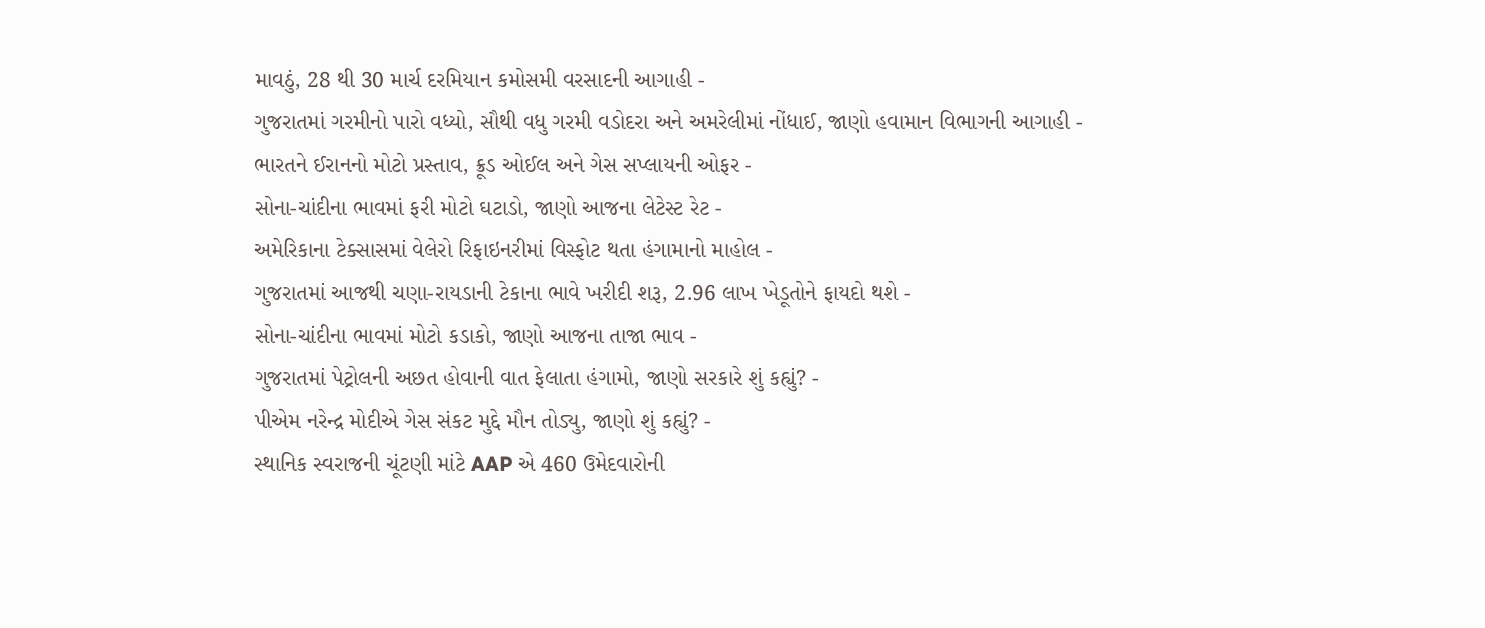માવઠું, 28 થી 30 માર્ચ દરમિયાન કમોસમી વરસાદની આગાહી -
ગુજરાતમાં ગરમીનો પારો વધ્યો, સૌથી વધુ ગરમી વડોદરા અને અમરેલીમાં નોંધાઈ, જાણો હવામાન વિભાગની આગાહી -
ભારતને ઈરાનનો મોટો પ્રસ્તાવ, ક્રૂડ ઓઈલ અને ગેસ સપ્લાયની ઓફર -
સોના-ચાંદીના ભાવમાં ફરી મોટો ઘટાડો, જાણો આજના લેટેસ્ટ રેટ -
અમેરિકાના ટેક્સાસમાં વેલેરો રિફાઇનરીમાં વિસ્ફોટ થતા હંગામાનો માહોલ -
ગુજરાતમાં આજથી ચણા-રાયડાની ટેકાના ભાવે ખરીદી શરૂ, 2.96 લાખ ખેડૂતોને ફાયદો થશે -
સોના-ચાંદીના ભાવમાં મોટો કડાકો, જાણો આજના તાજા ભાવ -
ગુજરાતમાં પેટ્રોલની અછત હોવાની વાત ફેલાતા હંગામો, જાણો સરકારે શું કહ્યું? -
પીએમ નરેન્દ્ર મોદીએ ગેસ સંકટ મુદ્દે મૌન તોડ્યુ, જાણો શું કહ્યું? -
સ્થાનિક સ્વરાજની ચૂંટણી માંટે AAP એ 460 ઉમેદવારોની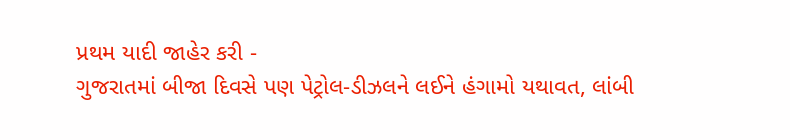પ્રથમ યાદી જાહેર કરી -
ગુજરાતમાં બીજા દિવસે પણ પેટ્રોલ-ડીઝલને લઈને હંગામો યથાવત, લાંબી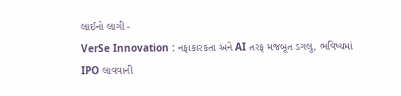લાઈનો લાગી -
VerSe Innovation : નફાકારકતા અને AI તરફ મજબૂત ડગલુ, ભવિષ્યમાં IPO લાવવાની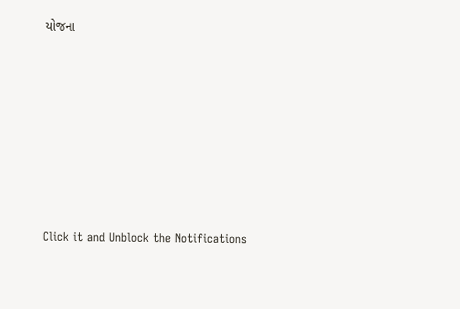યોજના








Click it and Unblock the Notifications